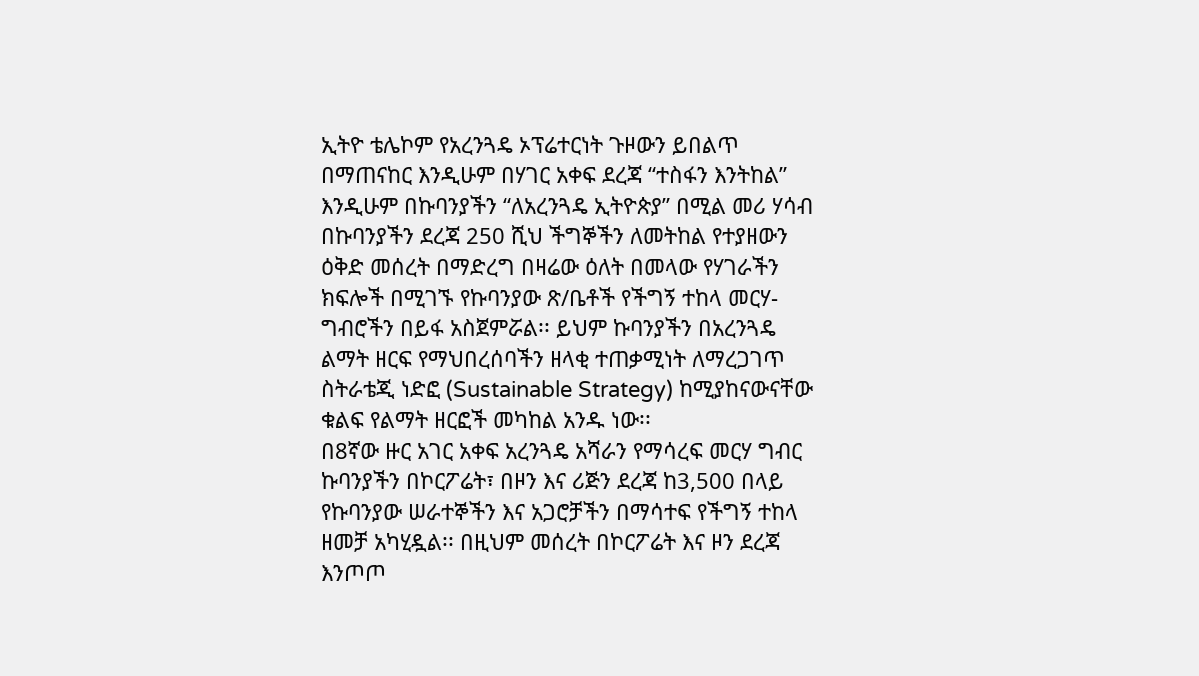ኢትዮ ቴሌኮም የአረንጓዴ ኦፕሬተርነት ጉዞውን ይበልጥ በማጠናከር እንዲሁም በሃገር አቀፍ ደረጃ “ተስፋን እንትከል” እንዲሁም በኩባንያችን “ለአረንጓዴ ኢትዮጵያ” በሚል መሪ ሃሳብ በኩባንያችን ደረጃ 250 ሺህ ችግኞችን ለመትከል የተያዘውን ዕቅድ መሰረት በማድረግ በዛሬው ዕለት በመላው የሃገራችን ክፍሎች በሚገኙ የኩባንያው ጽ/ቤቶች የችግኝ ተከላ መርሃ-ግብሮችን በይፋ አስጀምሯል፡፡ ይህም ኩባንያችን በአረንጓዴ ልማት ዘርፍ የማህበረሰባችን ዘላቂ ተጠቃሚነት ለማረጋገጥ ስትራቴጂ ነድፎ (Sustainable Strategy) ከሚያከናውናቸው ቁልፍ የልማት ዘርፎች መካከል አንዱ ነው፡፡
በ8ኛው ዙር አገር አቀፍ አረንጓዴ አሻራን የማሳረፍ መርሃ ግብር ኩባንያችን በኮርፖሬት፣ በዞን እና ሪጅን ደረጃ ከ3,500 በላይ የኩባንያው ሠራተኞችን እና አጋሮቻችን በማሳተፍ የችግኝ ተከላ ዘመቻ አካሂዷል፡፡ በዚህም መሰረት በኮርፖሬት እና ዞን ደረጃ እንጦጦ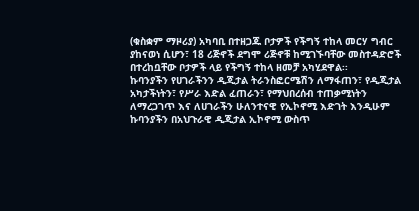(ቁስቋም ማዞሪያ) አካባቢ በተዘጋጁ ቦታዎች የችግኝ ተከላ መርሃ ግብር ያከናወነ ሲሆን፣ 18 ሪጅኖች ደግሞ ሪጅኖቹ ከሚገኙባቸው መስተዳድሮች በተረከቧቸው ቦታዎች ላይ የችግኝ ተከላ ዘመቻ አካሂደዋል፡፡
ኩባንያችን የሀገራችንን ዲጂታል ትራንስፎርሜሽን ለማፋጠን፣ የዲጂታል አካታችነትን፣ የሥራ እድል ፈጠራን፣ የማህበረሰብ ተጠቃሚነትን ለማረጋገጥ እና ለሀገራችን ሁለንተናዊ የኢኮኖሚ እድገት እንዲሁም ኩባንያችን በአህጉራዊ ዲጂታል ኢኮኖሚ ውስጥ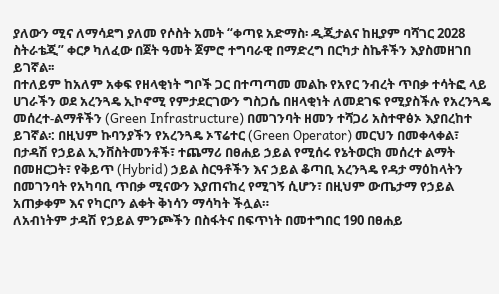ያለውን ሚና ለማሳደግ ያለመ የሶስት አመት “ቀጣዩ አድማስ፡ ዲጂታልና ከዚያም ባሻገር 2028 ስትራቴጂ” ቀርፆ ካለፈው በጀት ዓመት ጀምሮ ተግባራዊ በማድረግ በርካታ ስኬቶችን እያስመዘገበ ይገኛል፡፡
በተለይም ከአለም አቀፍ የዘላቂነት ግቦች ጋር በተጣጣመ መልኩ የአየር ንብረት ጥበቃ ተሳትፎ ላይ ሀገራችን ወደ አረንጓዴ ኢኮኖሚ የምታደርገውን ግስጋሴ በዘላቂነት ለመደገፍ የሚያስችሉ የአረንጓዴ መሰረተ-ልማቶችን (Green Infrastructure) በመገንባት ዘመን ተሻጋሪ አስተዋፅኦ እያበረከተ ይገኛል፡: በዚህም ኩባንያችን የአረንጓዴ ኦፕሬተር (Green Operator) መርህን በመቀላቀል፣ በታዳሽ የኃይል ኢንቨስትመንቶች፣ ተጨማሪ በፀሐይ ኃይል የሚሰሩ የኔትወርክ መሰረተ ልማት በመዘርጋት፣ የቅይጥ (Hybrid) ኃይል ስርዓቶችን እና ኃይል ቆጣቢ አረንጓዴ የዳታ ማዕከላትን በመገንባት የአካባቢ ጥበቃ ሚናውን እያጠናከረ የሚገኝ ሲሆን፣ በዚህም ውጤታማ የኃይል አጠቃቀም እና የካርቦን ልቀት ቅነሳን ማሳካት ችሏል።
ለአብነትም ታዳሽ የኃይል ምንጮችን በስፋትና በፍጥነት በመተግበር 190 በፀሐይ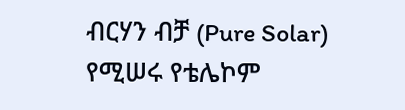ብርሃን ብቻ (Pure Solar) የሚሠሩ የቴሌኮም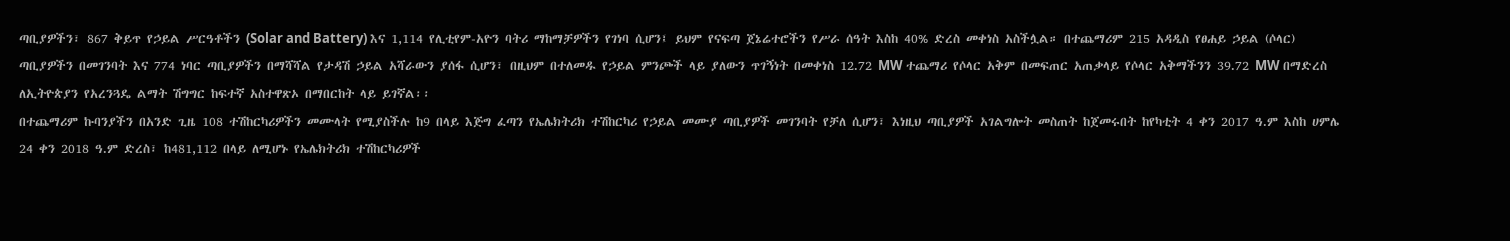ጣቢያዎችን፣ 867 ቅይጥ የኃይል ሥርዓቶችን (Solar and Battery) እና 1,114 የሊቲየም-አዮን ባትሪ ማከማቻዎችን የገነባ ሲሆን፤ ይህም የናፍጣ ጀኔሬተሮችን የሥራ ሰዓት እስከ 40% ድረስ መቀነስ አስችሏል። በተጨማሪም 215 አዳዲስ የፀሐይ ኃይል (ሶላር) ጣቢያዎችን በመገንባት እና 774 ነባር ጣቢያዎችን በማሻሻል የታዳሽ ኃይል አሻራውን ያሰፋ ሲሆን፣ በዚህም በተለመዱ የኃይል ምንጮች ላይ ያለውን ጥገኝነት በመቀነስ 12.72 MW ተጨማሪ የሶላር አቅም በመፍጠር አጠቃላይ የሶላር አቅማችንን 39.72 MW በማድረስ ለኢትዮጵያን የአረንጓዴ ልማት ሽግግር ከፍተኛ አስተዋጽኦ በማበርከት ላይ ይገኛል፡፡
በተጨማሪም ኩባንያችን በአንድ ጊዜ 108 ተሽከርካሪዎችን መሙላት የሚያስችሉ ከ9 በላይ እጅግ ፈጣን የኤሌክትሪክ ተሽከርካሪ የኃይል መሙያ ጣቢያዎች መገንባት የቻለ ሲሆን፣ እነዚህ ጣቢያዎች አገልግሎት መስጠት ከጀመሩበት ከየካቲት 4 ቀን 2017 ዓ.ም እስከ ሀምሌ 24 ቀን 2018 ዓ.ም ድረስ፣ ከ481,112 በላይ ለሚሆኑ የኤሌክትሪክ ተሽከርካሪዎች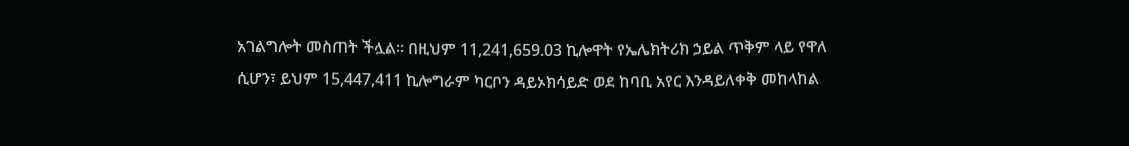አገልግሎት መስጠት ችሏል፡፡ በዚህም 11,241,659.03 ኪሎዋት የኤሌክትሪክ ኃይል ጥቅም ላይ የዋለ ሲሆን፣ ይህም 15,447,411 ኪሎግራም ካርቦን ዳይኦክሳይድ ወደ ከባቢ አየር እንዳይለቀቅ መከላከል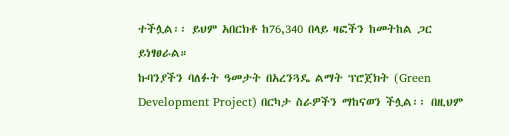ተችሏል፡፡ ይህም አበርክቶ ከ76,340 በላይ ዛፎችን ከመትከል ጋር ይነፃፀራል።
ኩባንያችን ባለፉት ዓመታት በአረንጓዴ ልማት ፕሮጀክት (Green Development Project) በርካታ ስራዎችን ማከናወን ችሏል፡፡ በዚህም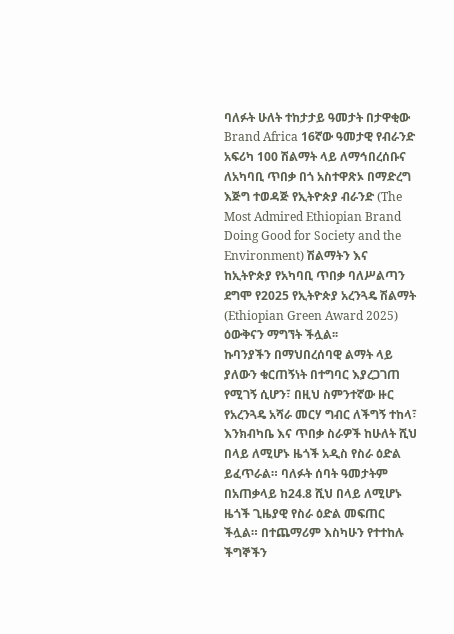ባለፉት ሁለት ተከታታይ ዓመታት በታዋቂው Brand Africa 16ኛው ዓመታዊ የብራንድ አፍሪካ 100 ሽልማት ላይ ለማኅበረሰቡና ለአካባቢ ጥበቃ በጎ አስተዋጽኦ በማድረግ እጅግ ተወዳጅ የኢትዮጵያ ብራንድ (The Most Admired Ethiopian Brand Doing Good for Society and the Environment) ሽልማትን እና ከኢትዮጵያ የአካባቢ ጥበቃ ባለሥልጣን ደግሞ የ2025 የኢትዮጵያ አረንጓዴ ሽልማት (Ethiopian Green Award 2025) ዕውቅናን ማግኘት ችሏል፡፡
ኩባንያችን በማህበረሰባዊ ልማት ላይ ያለውን ቁርጠኝነት በተግባር እያረጋገጠ የሚገኝ ሲሆን፣ በዚህ ስምንተኛው ዙር የአረንጓዴ አሻራ መርሃ ግብር ለችግኝ ተከላ፣ እንክብካቤ እና ጥበቃ ስራዎች ከሁለት ሺህ በላይ ለሚሆኑ ዜጎች አዲስ የስራ ዕድል ይፈጥራል። ባለፉት ሰባት ዓመታትም በአጠቃላይ ከ24.8 ሺህ በላይ ለሚሆኑ ዜጎች ጊዜያዊ የስራ ዕድል መፍጠር ችሏል። በተጨማሪም እስካሁን የተተከሉ ችግኞችን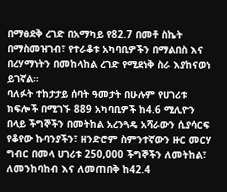በማፅደቅ ረገድ በአማካይ የ82.7 በመቶ ስኬት በማስመዝገብ፣ የተራቆቱ አካባቢዎችን በማልበስ እና በረሃማነትን በመከላከል ረገድ የሚደነቅ ስራ እያከናወነ ይገኛል።
ባለፉት ተከታታይ ሰባት ዓመታት በሁሉም የሀገሪቱ ክፍሎች በሚገኙ 889 አካባቢዎች ከ4.6 ሚሊዮን በላይ ችግኞችን በመትከል አረንጓዴ አሻራውን ሲያሳርፍ የቆየው ኩባንያችን፣ ዘንድሮም ስምንተኛውን ዙር መርሃ ግብር በመላ ሀገሪቱ 250,000 ችግኞችን ለመትከል፣ ለመንከባከብ እና ለመጠበቅ ከ42.4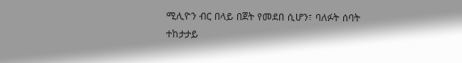ሚሊዮን ብር በላይ በጀት የመደበ ሲሆን፣ ባለፉት ሰባት ተከታታይ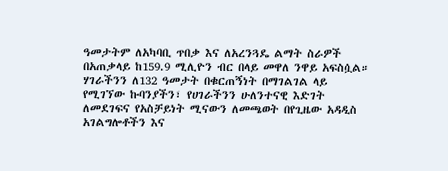ዓመታትም ለአካባቢ ጥበቃ እና ለአረንጓዴ ልማት ስራዎች በአጠቃላይ ከ159.9 ሚሊዮን ብር በላይ መዋለ ንዋይ አፍስሷል።
ሃገራችንን ለ132 ዓመታት በቁርጠኝነት በማገልገል ላይ የሚገኘው ኩባንያችን፣ የሀገራችንን ሁለንተናዊ እድገት ለመደገፍና የአስቻይነት ሚናውን ለመጫወት በየጊዜው አዳዲስ አገልግሎቶችን እና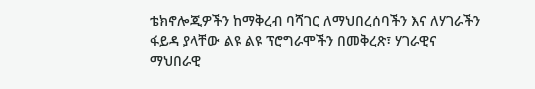ቴክኖሎጂዎችን ከማቅረብ ባሻገር ለማህበረሰባችን እና ለሃገራችን ፋይዳ ያላቸው ልዩ ልዩ ፕሮግራሞችን በመቅረጽ፣ ሃገራዊና ማህበራዊ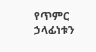የጥምር ኃላፊነቱን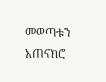መወጣቱን አጠናክሮ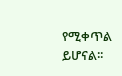የሚቀጥል ይሆናል፡፡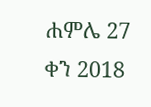ሐምሌ 27 ቀን 2018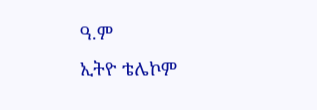ዓ.ም
ኢትዮ ቴሌኮም